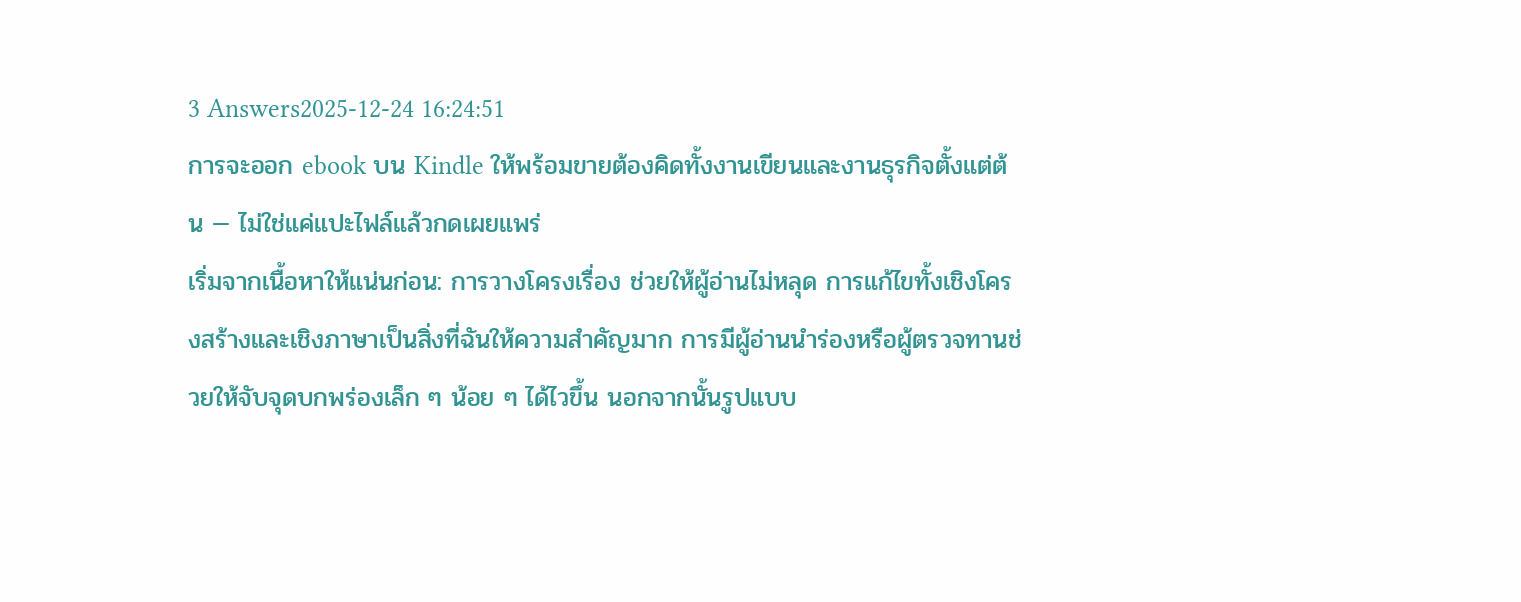3 Answers2025-12-24 16:24:51
การจะออก ebook บน Kindle ให้พร้อมขายต้องคิดทั้งงานเขียนและงานธุรกิจตั้งแต่ต้น — ไม่ใช่แค่แปะไฟล์แล้วกดเผยแพร่
เริ่มจากเนื้อหาให้แน่นก่อน: การวางโครงเรื่อง ช่วยให้ผู้อ่านไม่หลุด การแก้ไขทั้งเชิงโครงสร้างและเชิงภาษาเป็นสิ่งที่ฉันให้ความสำคัญมาก การมีผู้อ่านนำร่องหรือผู้ตรวจทานช่วยให้จับจุดบกพร่องเล็ก ๆ น้อย ๆ ได้ไวขึ้น นอกจากนั้นรูปแบบ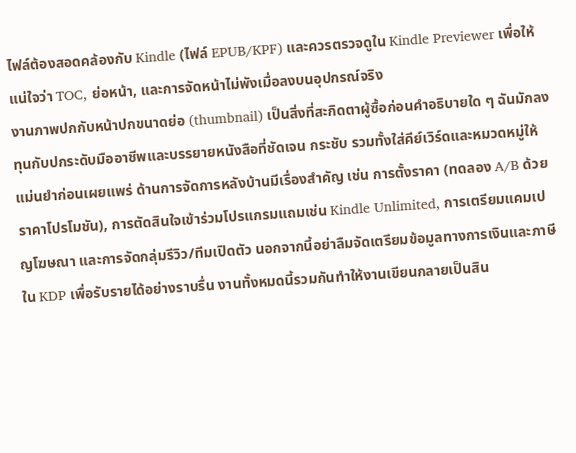ไฟล์ต้องสอดคล้องกับ Kindle (ไฟล์ EPUB/KPF) และควรตรวจดูใน Kindle Previewer เพื่อให้แน่ใจว่า TOC, ย่อหน้า, และการจัดหน้าไม่พังเมื่อลงบนอุปกรณ์จริง
งานภาพปกกับหน้าปกขนาดย่อ (thumbnail) เป็นสิ่งที่สะกิดตาผู้ซื้อก่อนคำอธิบายใด ๆ ฉันมักลงทุนกับปกระดับมืออาชีพและบรรยายหนังสือที่ชัดเจน กระชับ รวมทั้งใส่คีย์เวิร์ดและหมวดหมู่ให้แม่นยำก่อนเผยแพร่ ด้านการจัดการหลังบ้านมีเรื่องสำคัญ เช่น การตั้งราคา (ทดลอง A/B ด้วยราคาโปรโมชัน), การตัดสินใจเข้าร่วมโปรแกรมแถมเช่น Kindle Unlimited, การเตรียมแคมเปญโฆษณา และการจัดกลุ่มรีวิว/ทีมเปิดตัว นอกจากนี้อย่าลืมจัดเตรียมข้อมูลทางการเงินและภาษีใน KDP เพื่อรับรายได้อย่างราบรื่น งานทั้งหมดนี้รวมกันทำให้งานเขียนกลายเป็นสิน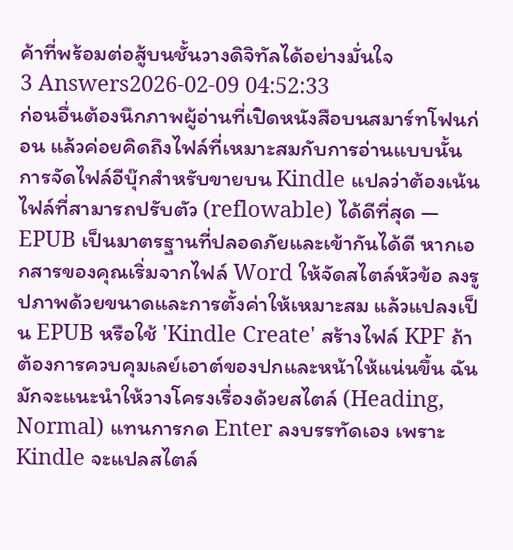ค้าที่พร้อมต่อสู้บนชั้นวางดิจิทัลได้อย่างมั่นใจ
3 Answers2026-02-09 04:52:33
ก่อนอื่นต้องนึกภาพผู้อ่านที่เปิดหนังสือบนสมาร์ทโฟนก่อน แล้วค่อยคิดถึงไฟล์ที่เหมาะสมกับการอ่านแบบนั้น
การจัดไฟล์อีบุ๊กสำหรับขายบน Kindle แปลว่าต้องเน้นไฟล์ที่สามารถปรับตัว (reflowable) ได้ดีที่สุด — EPUB เป็นมาตรฐานที่ปลอดภัยและเข้ากันได้ดี หากเอกสารของคุณเริ่มจากไฟล์ Word ให้จัดสไตล์หัวข้อ ลงรูปภาพด้วยขนาดและการตั้งค่าให้เหมาะสม แล้วแปลงเป็น EPUB หรือใช้ 'Kindle Create' สร้างไฟล์ KPF ถ้าต้องการควบคุมเลย์เอาต์ของปกและหน้าให้แน่นขึ้น ฉันมักจะแนะนำให้วางโครงเรื่องด้วยสไตล์ (Heading, Normal) แทนการกด Enter ลงบรรทัดเอง เพราะ Kindle จะแปลสไตล์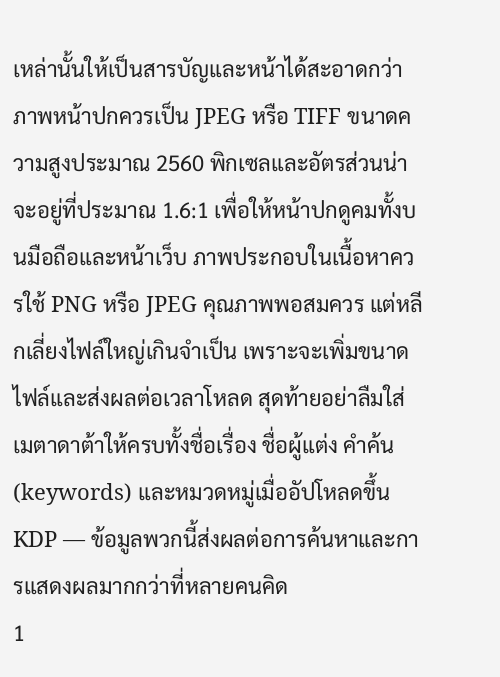เหล่านั้นให้เป็นสารบัญและหน้าได้สะอาดกว่า
ภาพหน้าปกควรเป็น JPEG หรือ TIFF ขนาดความสูงประมาณ 2560 พิกเซลและอัตรส่วนน่าจะอยู่ที่ประมาณ 1.6:1 เพื่อให้หน้าปกดูคมทั้งบนมือถือและหน้าเว็บ ภาพประกอบในเนื้อหาควรใช้ PNG หรือ JPEG คุณภาพพอสมควร แต่หลีกเลี่ยงไฟล์ใหญ่เกินจำเป็น เพราะจะเพิ่มขนาดไฟล์และส่งผลต่อเวลาโหลด สุดท้ายอย่าลืมใส่เมตาดาต้าให้ครบทั้งชื่อเรื่อง ชื่อผู้แต่ง คำค้น (keywords) และหมวดหมู่เมื่ออัปโหลดขึ้น KDP — ข้อมูลพวกนี้ส่งผลต่อการค้นหาและการแสดงผลมากกว่าที่หลายคนคิด
1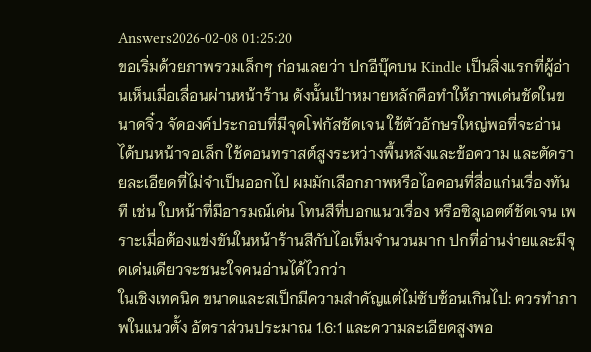Answers2026-02-08 01:25:20
ขอเริ่มด้วยภาพรวมเล็กๆ ก่อนเลยว่า ปกอีบุ๊คบน Kindle เป็นสิ่งแรกที่ผู้อ่านเห็นเมื่อเลื่อนผ่านหน้าร้าน ดังนั้นเป้าหมายหลักคือทำให้ภาพเด่นชัดในขนาดจิ๋ว จัดองค์ประกอบที่มีจุดโฟกัสชัดเจน ใช้ตัวอักษรใหญ่พอที่จะอ่านได้บนหน้าจอเล็ก ใช้คอนทราสต์สูงระหว่างพื้นหลังและข้อความ และตัดรายละเอียดที่ไม่จำเป็นออกไป ผมมักเลือกภาพหรือไอคอนที่สื่อแก่นเรื่องทันที เช่น ใบหน้าที่มีอารมณ์เด่น โทนสีที่บอกแนวเรื่อง หรือซิลูเอตต์ชัดเจน เพราะเมื่อต้องแข่งขันในหน้าร้านสีกับไอเท็มจำนวนมาก ปกที่อ่านง่ายและมีจุดเด่นเดียวจะชนะใจคนอ่านได้ไวกว่า
ในเชิงเทคนิค ขนาดและสเป็กมีความสำคัญแต่ไม่ซับซ้อนเกินไป: ควรทำภาพในแนวตั้ง อัตราส่วนประมาณ 1.6:1 และความละเอียดสูงพอ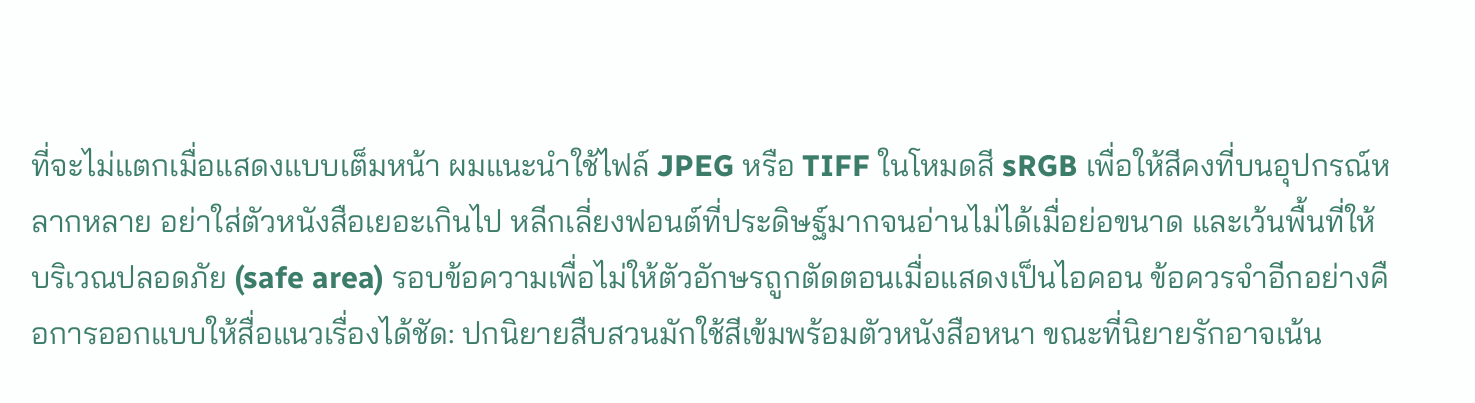ที่จะไม่แตกเมื่อแสดงแบบเต็มหน้า ผมแนะนำใช้ไฟล์ JPEG หรือ TIFF ในโหมดสี sRGB เพื่อให้สีคงที่บนอุปกรณ์หลากหลาย อย่าใส่ตัวหนังสือเยอะเกินไป หลีกเลี่ยงฟอนต์ที่ประดิษฐ์มากจนอ่านไม่ได้เมื่อย่อขนาด และเว้นพื้นที่ให้บริเวณปลอดภัย (safe area) รอบข้อความเพื่อไม่ให้ตัวอักษรถูกตัดตอนเมื่อแสดงเป็นไอคอน ข้อควรจำอีกอย่างคือการออกแบบให้สื่อแนวเรื่องได้ชัด: ปกนิยายสืบสวนมักใช้สีเข้มพร้อมตัวหนังสือหนา ขณะที่นิยายรักอาจเน้น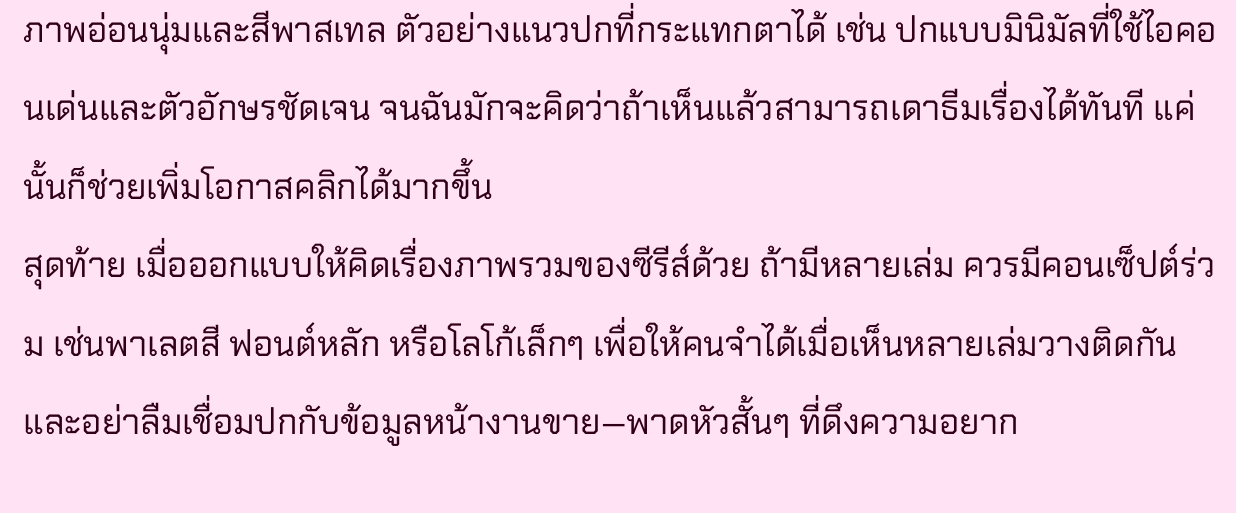ภาพอ่อนนุ่มและสีพาสเทล ตัวอย่างแนวปกที่กระแทกตาได้ เช่น ปกแบบมินิมัลที่ใช้ไอคอนเด่นและตัวอักษรชัดเจน จนฉันมักจะคิดว่าถ้าเห็นแล้วสามารถเดาธีมเรื่องได้ทันที แค่นั้นก็ช่วยเพิ่มโอกาสคลิกได้มากขึ้น
สุดท้าย เมื่อออกแบบให้คิดเรื่องภาพรวมของซีรีส์ด้วย ถ้ามีหลายเล่ม ควรมีคอนเซ็ปต์ร่วม เช่นพาเลตสี ฟอนต์หลัก หรือโลโก้เล็กๆ เพื่อให้คนจำได้เมื่อเห็นหลายเล่มวางติดกัน และอย่าลืมเชื่อมปกกับข้อมูลหน้างานขาย—พาดหัวสั้นๆ ที่ดึงความอยาก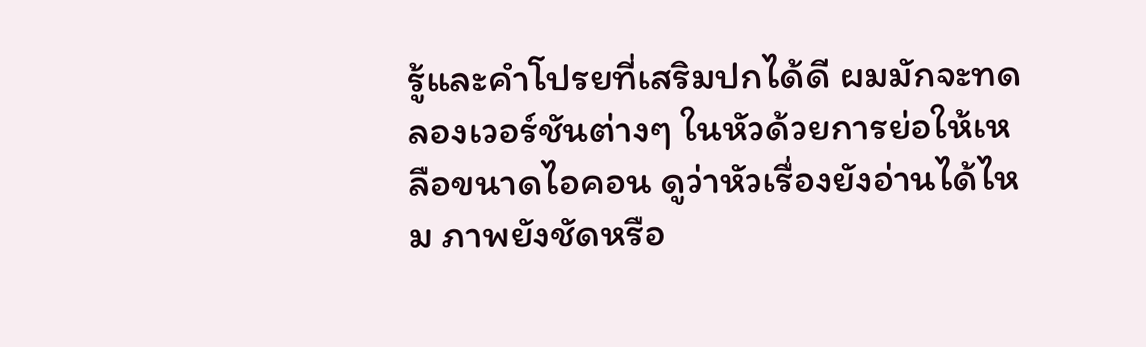รู้และคำโปรยที่เสริมปกได้ดี ผมมักจะทดลองเวอร์ชันต่างๆ ในหัวด้วยการย่อให้เหลือขนาดไอคอน ดูว่าหัวเรื่องยังอ่านได้ไหม ภาพยังชัดหรือ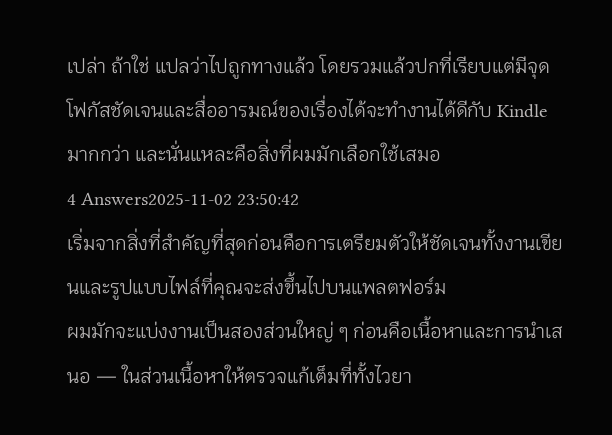เปล่า ถ้าใช่ แปลว่าไปถูกทางแล้ว โดยรวมแล้วปกที่เรียบแต่มีจุดโฟกัสชัดเจนและสื่ออารมณ์ของเรื่องได้จะทำงานได้ดีกับ Kindle มากกว่า และนั่นแหละคือสิ่งที่ผมมักเลือกใช้เสมอ
4 Answers2025-11-02 23:50:42
เริ่มจากสิ่งที่สำคัญที่สุดก่อนคือการเตรียมตัวให้ชัดเจนทั้งงานเขียนและรูปแบบไฟล์ที่คุณจะส่งขึ้นไปบนแพลตฟอร์ม
ผมมักจะแบ่งงานเป็นสองส่วนใหญ่ ๆ ก่อนคือเนื้อหาและการนำเสนอ — ในส่วนเนื้อหาให้ตรวจแก้เต็มที่ทั้งไวยา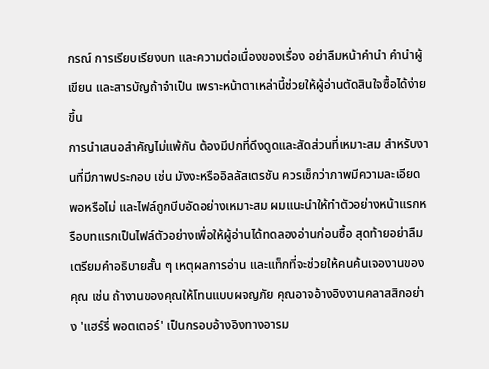กรณ์ การเรียบเรียงบท และความต่อเนื่องของเรื่อง อย่าลืมหน้าคำนำ คำนำผู้เขียน และสารบัญถ้าจำเป็น เพราะหน้าตาเหล่านี้ช่วยให้ผู้อ่านตัดสินใจซื้อได้ง่ายขึ้น
การนำเสนอสำคัญไม่แพ้กัน ต้องมีปกที่ดึงดูดและสัดส่วนที่เหมาะสม สำหรับงานที่มีภาพประกอบ เช่น มังงะหรืออิลลัสเตรชัน ควรเช็กว่าภาพมีความละเอียดพอหรือไม่ และไฟล์ถูกบีบอัดอย่างเหมาะสม ผมแนะนำให้ทำตัวอย่างหน้าแรกหรือบทแรกเป็นไฟล์ตัวอย่างเพื่อให้ผู้อ่านได้ทดลองอ่านก่อนซื้อ สุดท้ายอย่าลืมเตรียมคำอธิบายสั้น ๆ เหตุผลการอ่าน และแท็กที่จะช่วยให้คนค้นเจองานของคุณ เช่น ถ้างานของคุณให้โทนแบบผจญภัย คุณอาจอ้างอิงงานคลาสสิกอย่าง 'แฮร์รี่ พอตเตอร์' เป็นกรอบอ้างอิงทางอารม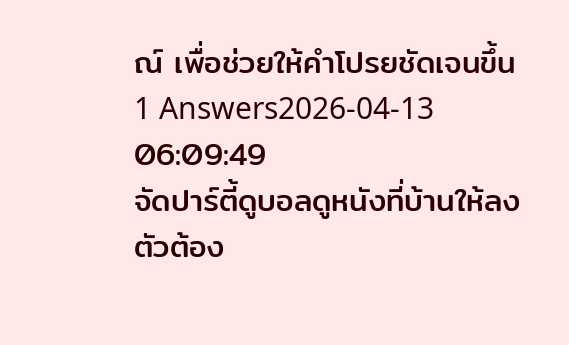ณ์ เพื่อช่วยให้คำโปรยชัดเจนขึ้น
1 Answers2026-04-13 06:09:49
จัดปาร์ตี้ดูบอลดูหนังที่บ้านให้ลงตัวต้อง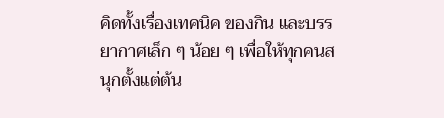คิดทั้งเรื่องเทคนิค ของกิน และบรรยากาศเล็ก ๆ น้อย ๆ เพื่อให้ทุกคนสนุกตั้งแต่ต้น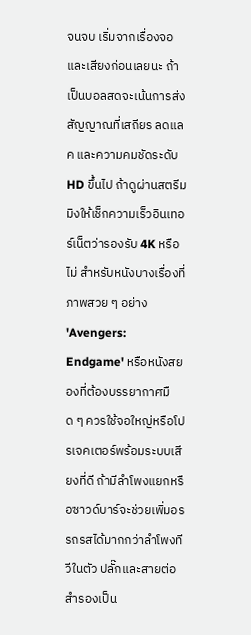จนจบ เริ่มจากเรื่องจอและเสียงก่อนเลยนะ ถ้าเป็นบอลสดจะเน้นการส่งสัญญาณที่เสถียร ลดแลค และความคมชัดระดับ HD ขึ้นไป ถ้าดูผ่านสตรีมมิงให้เช็กความเร็วอินเทอร์เน็ตว่ารองรับ 4K หรือไม่ สำหรับหนังบางเรื่องที่ภาพสวย ๆ อย่าง 'Avengers: Endgame' หรือหนังสยองที่ต้องบรรยากาศมืด ๆ ควรใช้จอใหญ่หรือโปรเจคเตอร์พร้อมระบบเสียงที่ดี ถ้ามีลำโพงแยกหรือซาวด์บาร์จะช่วยเพิ่มอรรถรสได้มากกว่าลำโพงทีวีในตัว ปลั๊กและสายต่อสำรองเป็น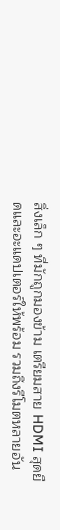สิ่งเล็ก ๆ ที่มักถูกมองข้าม เตรียมสาย HDMI สุดยืดและอะแดปเตอร์ให้พร้อม รวมถึงรีโมตหลายอัน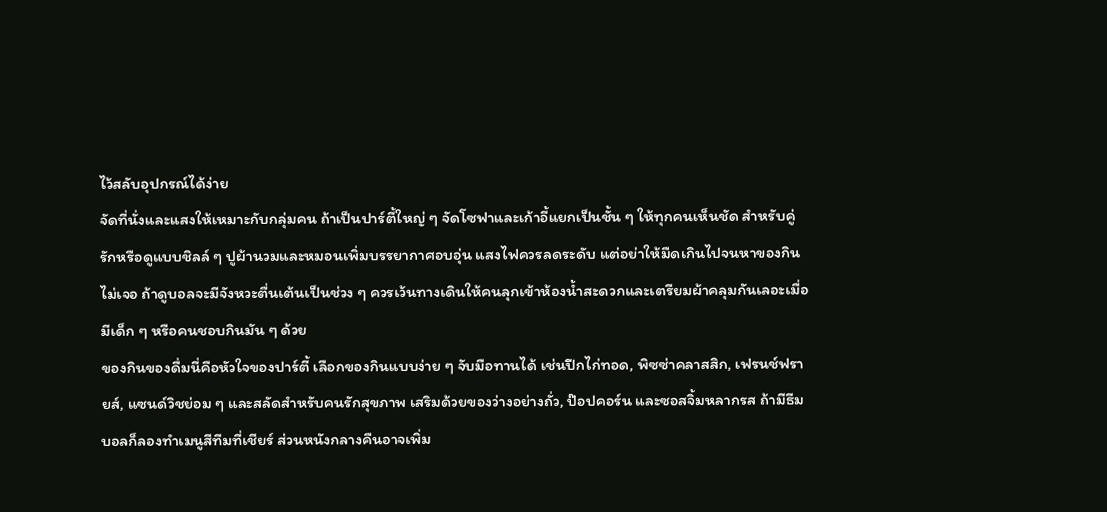ไว้สลับอุปกรณ์ได้ง่าย
จัดที่นั่งและแสงให้เหมาะกับกลุ่มคน ถ้าเป็นปาร์ตี้ใหญ่ ๆ จัดโซฟาและเก้าอี้แยกเป็นชั้น ๆ ให้ทุกคนเห็นชัด สำหรับคู่รักหรือดูแบบชิลล์ ๆ ปูผ้านวมและหมอนเพิ่มบรรยากาศอบอุ่น แสงไฟควรลดระดับ แต่อย่าให้มืดเกินไปจนหาของกินไม่เจอ ถ้าดูบอลจะมีจังหวะตื่นเต้นเป็นช่วง ๆ ควรเว้นทางเดินให้คนลุกเข้าห้องน้ำสะดวกและเตรียมผ้าคลุมกันเลอะเมื่อมีเด็ก ๆ หรือคนชอบกินมัน ๆ ด้วย
ของกินของดื่มนี่คือหัวใจของปาร์ตี้ เลือกของกินแบบง่าย ๆ จับมือทานได้ เช่นปีกไก่ทอด, พิซซ่าคลาสสิก, เฟรนช์ฟรายส์, แซนด์วิชย่อม ๆ และสลัดสำหรับคนรักสุขภาพ เสริมด้วยของว่างอย่างถั่ว, ป๊อปคอร์น และซอสจิ้มหลากรส ถ้ามีธีมบอลก็ลองทำเมนูสีทีมที่เชียร์ ส่วนหนังกลางคืนอาจเพิ่ม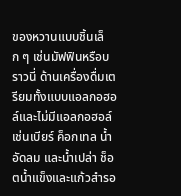ของหวานแบบชิ้นเล็ก ๆ เช่นมัฟฟินหรือบราวนี่ ด้านเครื่องดื่มเตรียมทั้งแบบแอลกอฮอล์และไม่มีแอลกอฮอล์ เช่นเบียร์ ค็อกเทล น้ำอัดลม และน้ำเปล่า ช็อตน้ำแข็งและแก้วสำรอ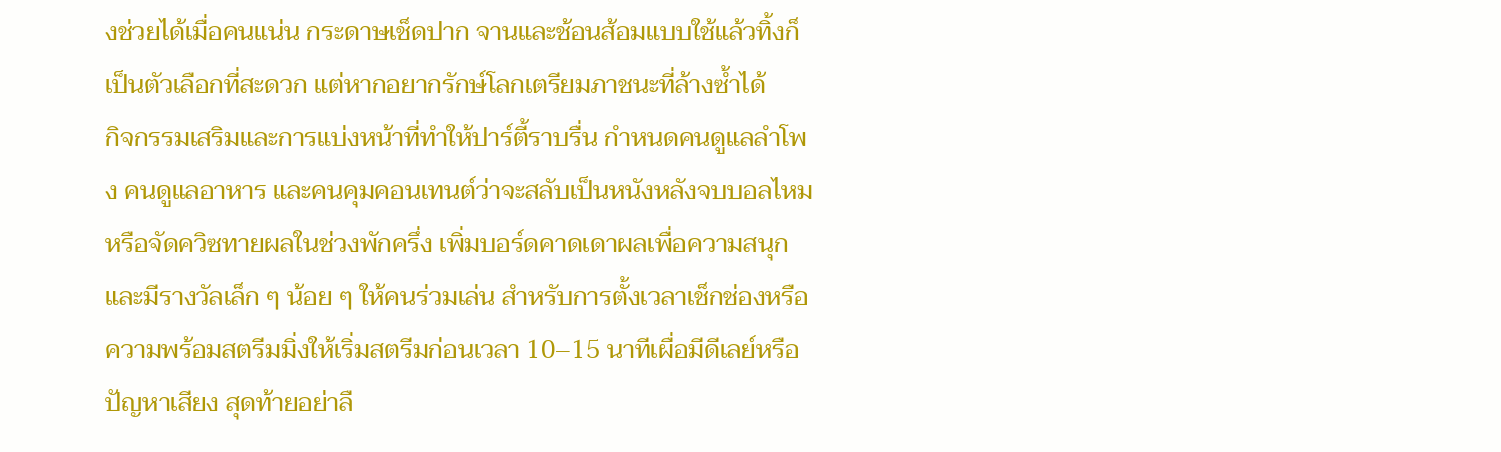งช่วยได้เมื่อคนแน่น กระดาษเช็ดปาก จานและช้อนส้อมแบบใช้แล้วทิ้งก็เป็นตัวเลือกที่สะดวก แต่หากอยากรักษ์โลกเตรียมภาชนะที่ล้างซ้ำได้
กิจกรรมเสริมและการแบ่งหน้าที่ทำให้ปาร์ตี้ราบรื่น กำหนดคนดูแลลำโพง คนดูแลอาหาร และคนคุมคอนเทนต์ว่าจะสลับเป็นหนังหลังจบบอลไหม หรือจัดควิซทายผลในช่วงพักครึ่ง เพิ่มบอร์ดคาดเดาผลเพื่อความสนุกและมีรางวัลเล็ก ๆ น้อย ๆ ให้คนร่วมเล่น สำหรับการตั้งเวลาเช็กช่องหรือความพร้อมสตรีมมิ่งให้เริ่มสตรีมก่อนเวลา 10–15 นาทีเผื่อมีดีเลย์หรือปัญหาเสียง สุดท้ายอย่าลื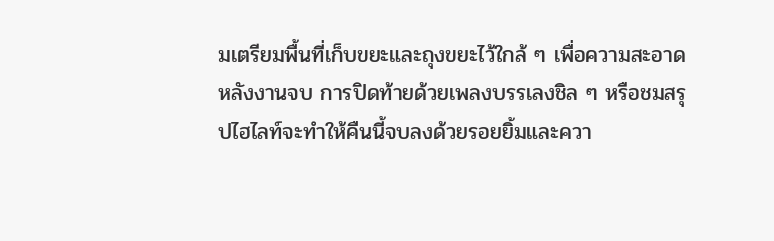มเตรียมพื้นที่เก็บขยะและถุงขยะไว้ใกล้ ๆ เพื่อความสะอาดหลังงานจบ การปิดท้ายด้วยเพลงบรรเลงชิล ๆ หรือชมสรุปไฮไลท์จะทำให้คืนนี้จบลงด้วยรอยยิ้มและควา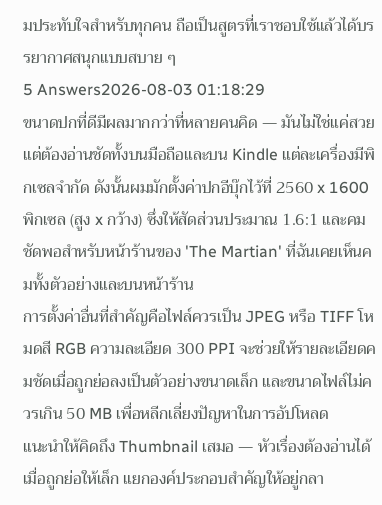มประทับใจสำหรับทุกคน ถือเป็นสูตรที่เราชอบใช้แล้วได้บรรยากาศสนุกแบบสบาย ๆ
5 Answers2026-08-03 01:18:29
ขนาดปกที่ดีมีผลมากกว่าที่หลายคนคิด — มันไม่ใช่แค่สวยแต่ต้องอ่านชัดทั้งบนมือถือและบน Kindle แต่ละเครื่องมีพิกเซลจำกัด ดังนั้นผมมักตั้งค่าปกอีบุ๊กไว้ที่ 2560 x 1600 พิกเซล (สูง x กว้าง) ซึ่งให้สัดส่วนประมาณ 1.6:1 และคมชัดพอสำหรับหน้าร้านของ 'The Martian' ที่ฉันเคยเห็นคมทั้งตัวอย่างและบนหน้าร้าน
การตั้งค่าอื่นที่สำคัญคือไฟล์ควรเป็น JPEG หรือ TIFF โหมดสี RGB ความละเอียด 300 PPI จะช่วยให้รายละเอียดคมชัดเมื่อถูกย่อลงเป็นตัวอย่างขนาดเล็ก และขนาดไฟล์ไม่ควรเกิน 50 MB เพื่อหลีกเลี่ยงปัญหาในการอัปโหลด
แนะนำให้คิดถึง Thumbnail เสมอ — หัวเรื่องต้องอ่านได้เมื่อถูกย่อให้เล็ก แยกองค์ประกอบสำคัญให้อยู่กลา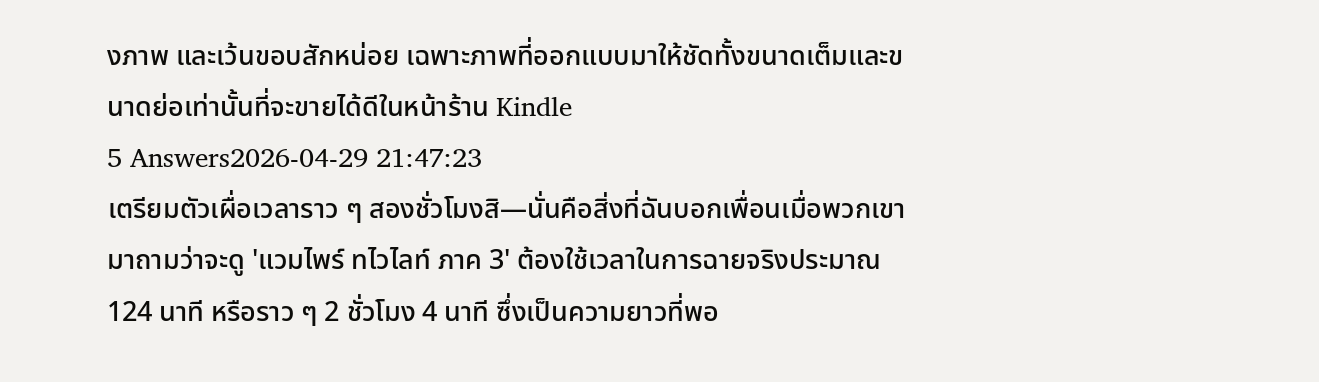งภาพ และเว้นขอบสักหน่อย เฉพาะภาพที่ออกแบบมาให้ชัดทั้งขนาดเต็มและขนาดย่อเท่านั้นที่จะขายได้ดีในหน้าร้าน Kindle
5 Answers2026-04-29 21:47:23
เตรียมตัวเผื่อเวลาราว ๆ สองชั่วโมงสิ—นั่นคือสิ่งที่ฉันบอกเพื่อนเมื่อพวกเขามาถามว่าจะดู 'แวมไพร์ ทไวไลท์ ภาค 3' ต้องใช้เวลาในการฉายจริงประมาณ 124 นาที หรือราว ๆ 2 ชั่วโมง 4 นาที ซึ่งเป็นความยาวที่พอ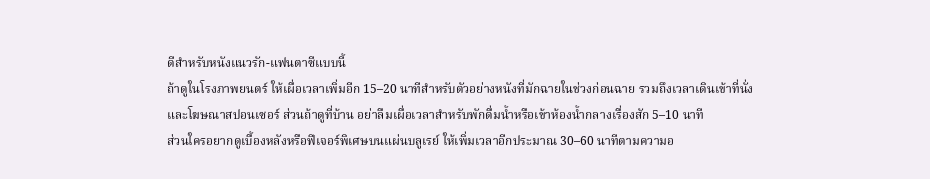ดีสำหรับหนังแนวรัก-แฟนตาซีแบบนี้
ถ้าดูในโรงภาพยนตร์ ให้เผื่อเวลาเพิ่มอีก 15–20 นาทีสำหรับตัวอย่างหนังที่มักฉายในช่วงก่อนฉาย รวมถึงเวลาเดินเข้าที่นั่งและโฆษณาสปอนเซอร์ ส่วนถ้าดูที่บ้าน อย่าลืมเผื่อเวลาสำหรับพักดื่มน้ำหรือเข้าห้องน้ำกลางเรื่องสัก 5–10 นาที
ส่วนใครอยากดูเบื้องหลังหรือฟีเจอร์พิเศษบนแผ่นบลูเรย์ ให้เพิ่มเวลาอีกประมาณ 30–60 นาทีตามความอ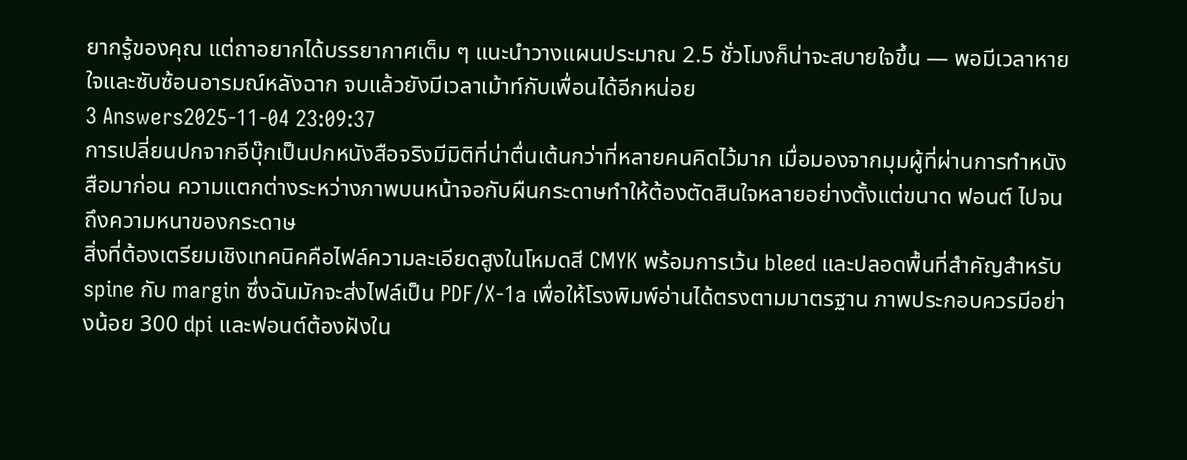ยากรู้ของคุณ แต่ถาอยากได้บรรยากาศเต็ม ๆ แนะนำวางแผนประมาณ 2.5 ชั่วโมงก็น่าจะสบายใจขึ้น — พอมีเวลาหายใจและซับซ้อนอารมณ์หลังฉาก จบแล้วยังมีเวลาเม้าท์กับเพื่อนได้อีกหน่อย
3 Answers2025-11-04 23:09:37
การเปลี่ยนปกจากอีบุ๊กเป็นปกหนังสือจริงมีมิติที่น่าตื่นเต้นกว่าที่หลายคนคิดไว้มาก เมื่อมองจากมุมผู้ที่ผ่านการทำหนังสือมาก่อน ความแตกต่างระหว่างภาพบนหน้าจอกับผืนกระดาษทำให้ต้องตัดสินใจหลายอย่างตั้งแต่ขนาด ฟอนต์ ไปจนถึงความหนาของกระดาษ
สิ่งที่ต้องเตรียมเชิงเทคนิคคือไฟล์ความละเอียดสูงในโหมดสี CMYK พร้อมการเว้น bleed และปลอดพื้นที่สำคัญสำหรับ spine กับ margin ซึ่งฉันมักจะส่งไฟล์เป็น PDF/X-1a เพื่อให้โรงพิมพ์อ่านได้ตรงตามมาตรฐาน ภาพประกอบควรมีอย่างน้อย 300 dpi และฟอนต์ต้องฝังใน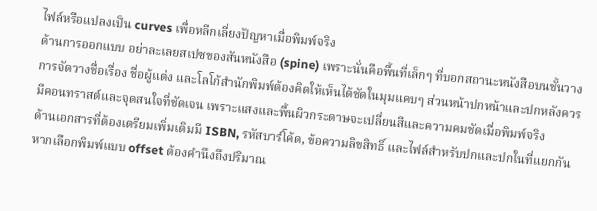ไฟล์หรือแปลงเป็น curves เพื่อหลีกเลี่ยงปัญหาเมื่อพิมพ์จริง
ด้านการออกแบบ อย่าละเลยสเปซของสันหนังสือ (spine) เพราะนั่นคือพื้นที่เล็กๆ ที่บอกสถานะหนังสือบนชั้นวาง การจัดวางชื่อเรื่อง ชื่อผู้แต่ง และโลโก้สำนักพิมพ์ต้องคิดให้เห็นได้ชัดในมุมแคบๆ ส่วนหน้าปกหน้าและปกหลังควรมีคอนทราสต์และจุดสนใจที่ชัดเจน เพราะแสงและพื้นผิวกระดาษจะเปลี่ยนสีและความคมชัดเมื่อพิมพ์จริง
ด้านเอกสารที่ต้องเตรียมเพิ่มเติมมี ISBN, รหัสบาร์โค้ด, ข้อความลิขสิทธิ์ และไฟล์สำหรับปกและปกในที่แยกกัน หากเลือกพิมพ์แบบ offset ต้องคำนึงถึงปริมาณ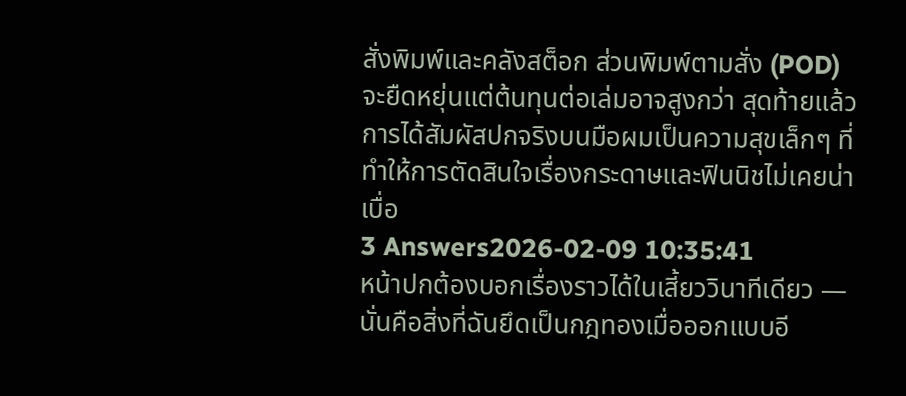สั่งพิมพ์และคลังสต็อก ส่วนพิมพ์ตามสั่ง (POD) จะยืดหยุ่นแต่ต้นทุนต่อเล่มอาจสูงกว่า สุดท้ายแล้วการได้สัมผัสปกจริงบนมือผมเป็นความสุขเล็กๆ ที่ทำให้การตัดสินใจเรื่องกระดาษและฟินนิชไม่เคยน่าเบื่อ
3 Answers2026-02-09 10:35:41
หน้าปกต้องบอกเรื่องราวได้ในเสี้ยววินาทีเดียว — นั่นคือสิ่งที่ฉันยึดเป็นกฎทองเมื่อออกแบบอี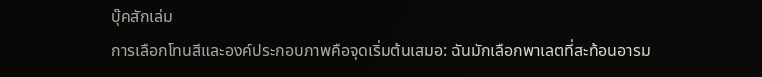บุ๊คสักเล่ม
การเลือกโทนสีและองค์ประกอบภาพคือจุดเริ่มต้นเสมอ: ฉันมักเลือกพาเลตที่สะท้อนอารม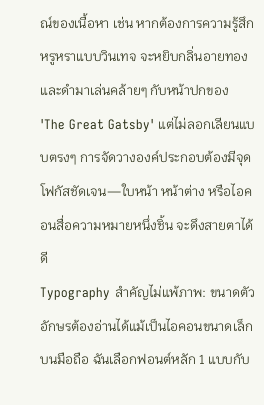ณ์ของเนื้อหา เช่น หากต้องการความรู้สึกหรูหราแบบวินเทจ จะหยิบกลิ่นอายทองและดำมาเล่นคล้ายๆ กับหน้าปกของ 'The Great Gatsby' แต่ไม่ลอกเลียนแบบตรงๆ การจัดวางองค์ประกอบต้องมีจุดโฟกัสชัดเจน—ใบหน้า หน้าต่าง หรือไอคอนสื่อความหมายหนึ่งชิ้น จะดึงสายตาได้ดี
Typography สำคัญไม่แพ้ภาพ: ขนาดตัวอักษรต้องอ่านได้แม้เป็นไอคอนขนาดเล็กบนมือถือ ฉันเลือกฟอนต์หลัก 1 แบบกับ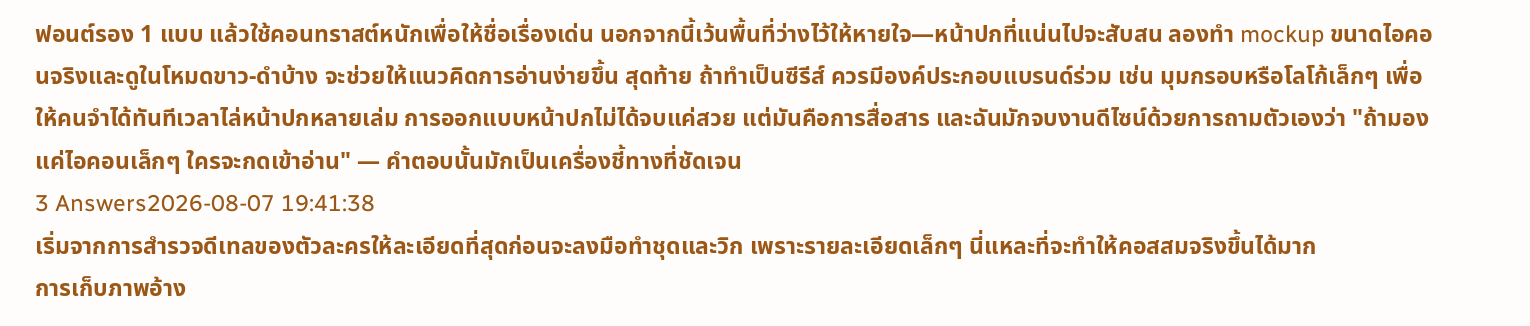ฟอนต์รอง 1 แบบ แล้วใช้คอนทราสต์หนักเพื่อให้ชื่อเรื่องเด่น นอกจากนี้เว้นพื้นที่ว่างไว้ให้หายใจ—หน้าปกที่แน่นไปจะสับสน ลองทำ mockup ขนาดไอคอนจริงและดูในโหมดขาว-ดำบ้าง จะช่วยให้แนวคิดการอ่านง่ายขึ้น สุดท้าย ถ้าทำเป็นซีรีส์ ควรมีองค์ประกอบแบรนด์ร่วม เช่น มุมกรอบหรือโลโก้เล็กๆ เพื่อให้คนจำได้ทันทีเวลาไล่หน้าปกหลายเล่ม การออกแบบหน้าปกไม่ได้จบแค่สวย แต่มันคือการสื่อสาร และฉันมักจบงานดีไซน์ด้วยการถามตัวเองว่า "ถ้ามองแค่ไอคอนเล็กๆ ใครจะกดเข้าอ่าน" — คำตอบนั้นมักเป็นเครื่องชี้ทางที่ชัดเจน
3 Answers2026-08-07 19:41:38
เริ่มจากการสำรวจดีเทลของตัวละครให้ละเอียดที่สุดก่อนจะลงมือทำชุดและวิก เพราะรายละเอียดเล็กๆ นี่แหละที่จะทำให้คอสสมจริงขึ้นได้มาก
การเก็บภาพอ้าง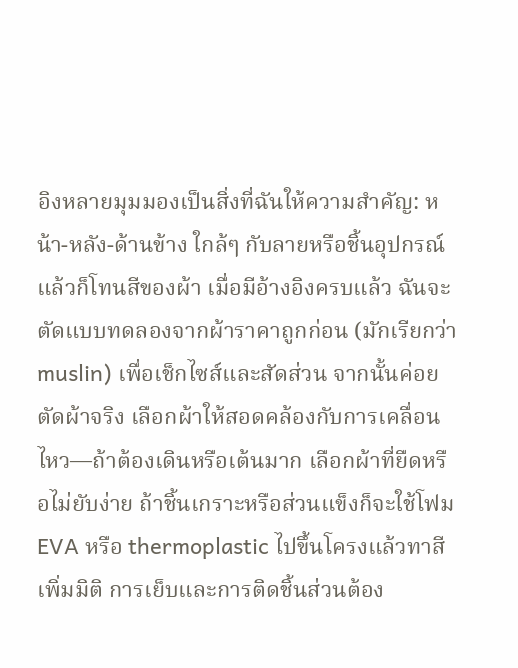อิงหลายมุมมองเป็นสิ่งที่ฉันให้ความสำคัญ: หน้า-หลัง-ด้านข้าง ใกล้ๆ กับลายหรือชิ้นอุปกรณ์ แล้วก็โทนสีของผ้า เมื่อมีอ้างอิงครบแล้ว ฉันจะตัดแบบทดลองจากผ้าราคาถูกก่อน (มักเรียกว่า muslin) เพื่อเช็กไซส์และสัดส่วน จากนั้นค่อยตัดผ้าจริง เลือกผ้าให้สอดคล้องกับการเคลื่อนไหว—ถ้าต้องเดินหรือเต้นมาก เลือกผ้าที่ยืดหรือไม่ยับง่าย ถ้าชิ้นเกราะหรือส่วนแข็งก็จะใช้โฟม EVA หรือ thermoplastic ไปขึ้นโครงแล้วทาสีเพิ่มมิติ การเย็บและการติดชิ้นส่วนต้อง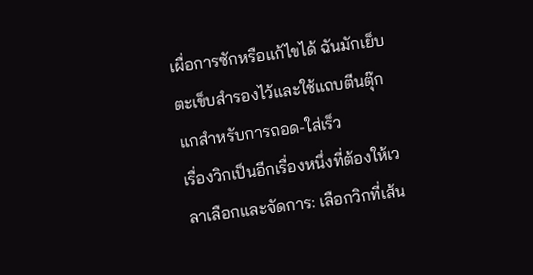เผื่อการซักหรือแก้ไขได้ ฉันมักเย็บตะเข็บสำรองไว้และใช้แถบตีนตุ๊กแกสำหรับการถอด-ใส่เร็ว
เรื่องวิกเป็นอีกเรื่องหนึ่งที่ต้องให้เวลาเลือกและจัดการ: เลือกวิกที่เส้น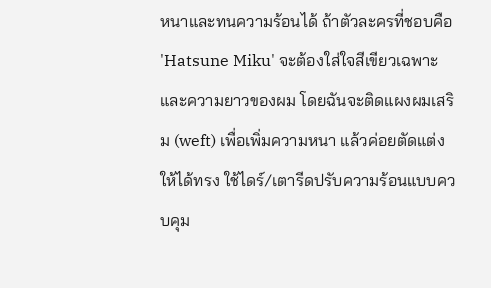หนาและทนความร้อนได้ ถ้าตัวละครที่ชอบคือ 'Hatsune Miku' จะต้องใส่ใจสีเขียวเฉพาะและความยาวของผม โดยฉันจะติดแผงผมเสริม (weft) เพื่อเพิ่มความหนา แล้วค่อยตัดแต่งให้ได้ทรง ใช้ไดร์/เตารีดปรับความร้อนแบบควบคุม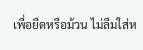เพื่อยืดหรือม้วน ไม่ลืมใส่ห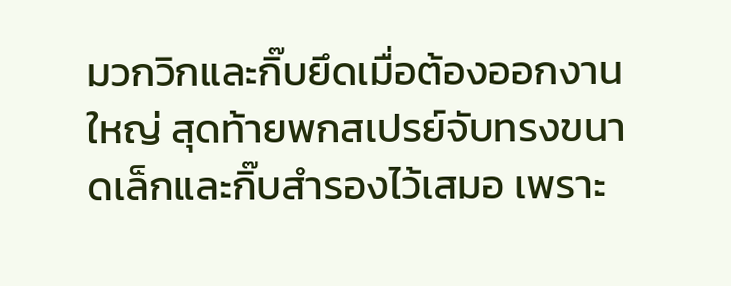มวกวิกและกิ๊บยึดเมื่อต้องออกงานใหญ่ สุดท้ายพกสเปรย์จับทรงขนาดเล็กและกิ๊บสำรองไว้เสมอ เพราะ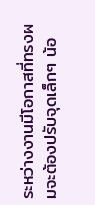ระหว่างงานมีโอกาสที่ทรงผมจะต้องปรับจุดเล็กๆ น้อ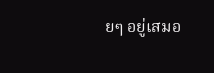ยๆ อยู่เสมอ